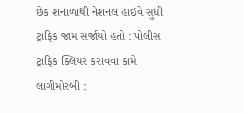છેક શનાળાથી નેશનલ હાઇવે સુધી ટ્રાફિક જામ સર્જાયો હતો : પોલીસ ટ્રાફિક ક્લિયર કરાવવા કામે લાગીમોરબી :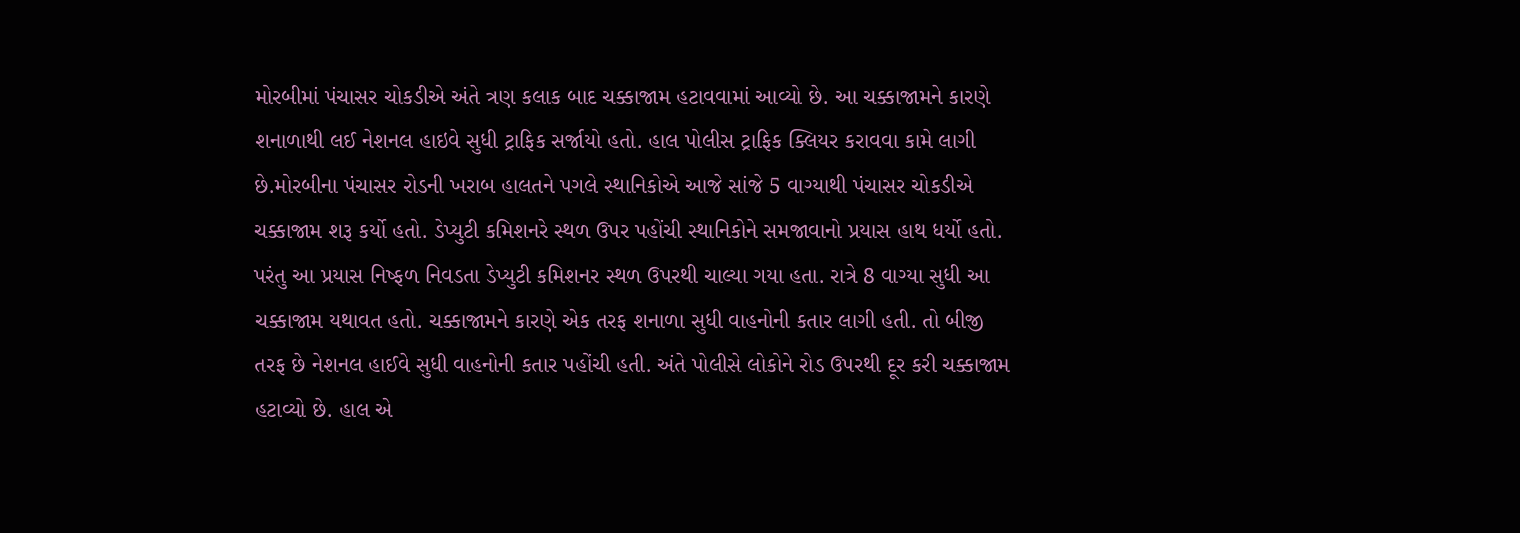મોરબીમાં પંચાસર ચોકડીએ અંતે ત્રણ કલાક બાદ ચક્કાજામ હટાવવામાં આવ્યો છે. આ ચક્કાજામને કારણે શનાળાથી લઈ નેશનલ હાઇવે સુધી ટ્રાફિક સર્જાયો હતો. હાલ પોલીસ ટ્રાફિક ક્લિયર કરાવવા કામે લાગી છે.મોરબીના પંચાસર રોડની ખરાબ હાલતને પગલે સ્થાનિકોએ આજે સાંજે 5 વાગ્યાથી પંચાસર ચોકડીએ ચક્કાજામ શરૂ કર્યો હતો. ડેપ્યુટી કમિશનરે સ્થળ ઉપર પહોંચી સ્થાનિકોને સમજાવાનો પ્રયાસ હાથ ધર્યો હતો. પરંતુ આ પ્રયાસ નિષ્ફળ નિવડતા ડેપ્યુટી કમિશનર સ્થળ ઉપરથી ચાલ્યા ગયા હતા. રાત્રે 8 વાગ્યા સુધી આ ચક્કાજામ યથાવત હતો. ચક્કાજામને કારણે એક તરફ શનાળા સુધી વાહનોની કતાર લાગી હતી. તો બીજી તરફ છે નેશનલ હાઈવે સુધી વાહનોની કતાર પહોંચી હતી. અંતે પોલીસે લોકોને રોડ ઉપરથી દૂર કરી ચક્કાજામ હટાવ્યો છે. હાલ એ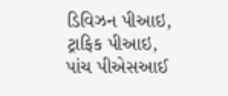ડિવિઝન પીઆઇ, ટ્રાફિક પીઆઇ, પાંચ પીએસઆઈ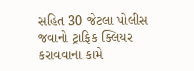સહિત 30 જેટલા પોલીસ જવાનો ટ્રાફિક ક્લિયર કરાવવાના કામે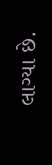લાગ્યા છે.